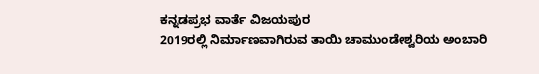ಕನ್ನಡಪ್ರಭ ವಾರ್ತೆ ವಿಜಯಪುರ
2019ರಲ್ಲಿ ನಿರ್ಮಾಣವಾಗಿರುವ ತಾಯಿ ಚಾಮುಂಡೇಶ್ವರಿಯ ಅಂಬಾರಿ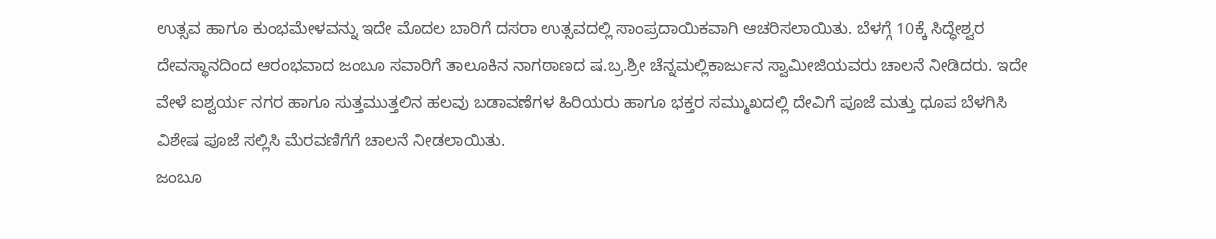ಉತ್ಸವ ಹಾಗೂ ಕುಂಭಮೇಳವನ್ನು ಇದೇ ಮೊದಲ ಬಾರಿಗೆ ದಸರಾ ಉತ್ಸವದಲ್ಲಿ ಸಾಂಪ್ರದಾಯಿಕವಾಗಿ ಆಚರಿಸಲಾಯಿತು. ಬೆಳಗ್ಗೆ 10ಕ್ಕೆ ಸಿದ್ಧೇಶ್ವರ ದೇವಸ್ಥಾನದಿಂದ ಆರಂಭವಾದ ಜಂಬೂ ಸವಾರಿಗೆ ತಾಲೂಕಿನ ನಾಗಠಾಣದ ಷ.ಬ್ರ.ಶ್ರೀ ಚೆನ್ನಮಲ್ಲಿಕಾರ್ಜುನ ಸ್ವಾಮೀಜಿಯವರು ಚಾಲನೆ ನೀಡಿದರು. ಇದೇ ವೇಳೆ ಐಶ್ವರ್ಯ ನಗರ ಹಾಗೂ ಸುತ್ತಮುತ್ತಲಿನ ಹಲವು ಬಡಾವಣೆಗಳ ಹಿರಿಯರು ಹಾಗೂ ಭಕ್ತರ ಸಮ್ಮುಖದಲ್ಲಿ ದೇವಿಗೆ ಪೂಜೆ ಮತ್ತು ಧೂಪ ಬೆಳಗಿಸಿ ವಿಶೇಷ ಪೂಜೆ ಸಲ್ಲಿಸಿ ಮೆರವಣಿಗೆಗೆ ಚಾಲನೆ ನೀಡಲಾಯಿತು.
ಜಂಬೂ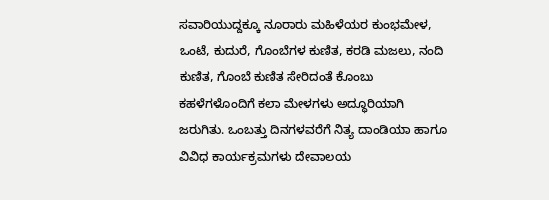ಸವಾರಿಯುದ್ದಕ್ಕೂ ನೂರಾರು ಮಹಿಳೆಯರ ಕುಂಭಮೇಳ, ಒಂಟೆ, ಕುದುರೆ, ಗೊಂಬೆಗಳ ಕುಣಿತ, ಕರಡಿ ಮಜಲು, ನಂದಿ ಕುಣಿತ, ಗೊಂಬೆ ಕುಣಿತ ಸೇರಿದಂತೆ ಕೊಂಬು ಕಹಳೆಗಳೊಂದಿಗೆ ಕಲಾ ಮೇಳಗಳು ಅದ್ಧೂರಿಯಾಗಿ ಜರುಗಿತು. ಒಂಬತ್ತು ದಿನಗಳವರೆಗೆ ನಿತ್ಯ ದಾಂಡಿಯಾ ಹಾಗೂ ವಿವಿಧ ಕಾರ್ಯಕ್ರಮಗಳು ದೇವಾಲಯ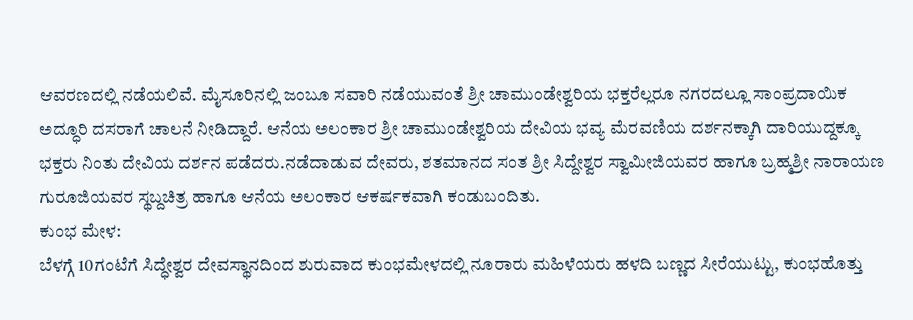ಆವರಣದಲ್ಲಿ ನಡೆಯಲಿವೆ. ಮೈಸೂರಿನಲ್ಲಿ ಜಂಬೂ ಸವಾರಿ ನಡೆಯುವಂತೆ ಶ್ರೀ ಚಾಮುಂಡೇಶ್ವರಿಯ ಭಕ್ತರೆಲ್ಲರೂ ನಗರದಲ್ಲೂ ಸಾಂಪ್ರದಾಯಿಕ ಅದ್ಧೂರಿ ದಸರಾಗೆ ಚಾಲನೆ ನೀಡಿದ್ದಾರೆ. ಆನೆಯ ಅಲಂಕಾರ ಶ್ರೀ ಚಾಮುಂಡೇಶ್ವರಿಯ ದೇವಿಯ ಭವ್ಯ ಮೆರವಣಿಯ ದರ್ಶನಕ್ಕಾಗಿ ದಾರಿಯುದ್ದಕ್ಕೂ ಭಕ್ತರು ನಿಂತು ದೇವಿಯ ದರ್ಶನ ಪಡೆದರು.ನಡೆದಾಡುವ ದೇವರು, ಶತಮಾನದ ಸಂತ ಶ್ರೀ ಸಿದ್ದೇಶ್ವರ ಸ್ವಾಮೀಜಿಯವರ ಹಾಗೂ ಬ್ರಹ್ಮಶ್ರೀ ನಾರಾಯಣ ಗುರೂಜಿಯವರ ಸ್ಥಬ್ದಚಿತ್ರ ಹಾಗೂ ಆನೆಯ ಅಲಂಕಾರ ಆಕರ್ಷಕವಾಗಿ ಕಂಡುಬಂದಿತು.
ಕುಂಭ ಮೇಳ:
ಬೆಳಗ್ಗೆ 10ಗಂಟೆಗೆ ಸಿದ್ಧೇಶ್ವರ ದೇವಸ್ಥಾನದಿಂದ ಶುರುವಾದ ಕುಂಭಮೇಳದಲ್ಲಿ ನೂರಾರು ಮಹಿಳೆಯರು ಹಳದಿ ಬಣ್ಣದ ಸೀರೆಯುಟ್ಟು, ಕುಂಭಹೊತ್ತು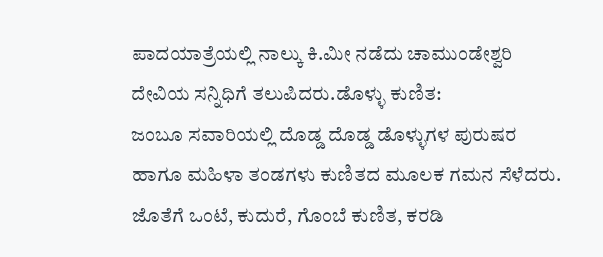ಪಾದಯಾತ್ರೆಯಲ್ಲಿ ನಾಲ್ಕು ಕಿ.ಮೀ ನಡೆದು ಚಾಮುಂಡೇಶ್ವರಿ ದೇವಿಯ ಸನ್ನಿಧಿಗೆ ತಲುಪಿದರು.ಡೊಳ್ಳು ಕುಣಿತ:
ಜಂಬೂ ಸವಾರಿಯಲ್ಲಿ ದೊಡ್ಡ ದೊಡ್ಡ ಡೊಳ್ಳುಗಳ ಪುರುಷರ ಹಾಗೂ ಮಹಿಳಾ ತಂಡಗಳು ಕುಣಿತದ ಮೂಲಕ ಗಮನ ಸೆಳೆದರು. ಜೊತೆಗೆ ಒಂಟೆ, ಕುದುರೆ, ಗೊಂಬೆ ಕುಣಿತ, ಕರಡಿ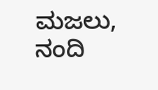ಮಜಲು, ನಂದಿ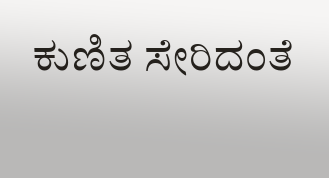ಕುಣಿತ ಸೇರಿದಂತೆ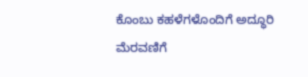ಕೊಂಬು ಕಹಳೆಗಳೊಂದಿಗೆ ಅದ್ಧೂರಿ ಮೆರವಣಿಗೆ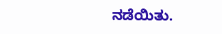ನಡೆಯಿತು.